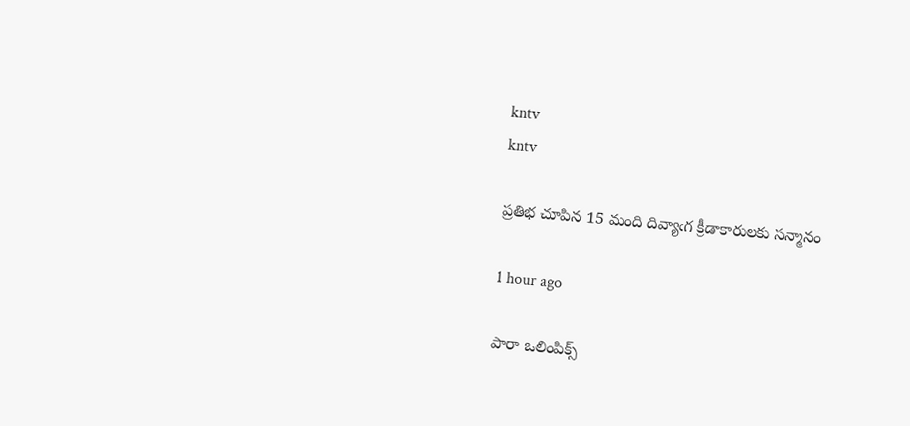kntv
kntv

ప్రతిభ చూపిన 15 మంది దివ్యాఁగ క్రీడాకారులకు సన్మానం

1 hour ago

పారా ఒలింపిక్స్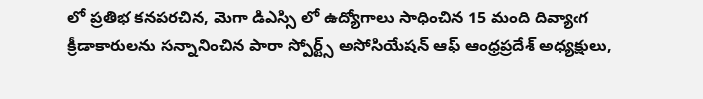లో ప్రతిభ కనపరచిన, మెగా డిఎస్సి లో ఉద్యోగాలు సాధించిన 15 మంది దివ్యాఁగ క్రీడాకారులను సన్నానించిన పారా స్పోర్ట్స్ అసోసియేషన్ ఆఫ్ ఆంధ్రప్రదేశ్ అధ్యక్షులు,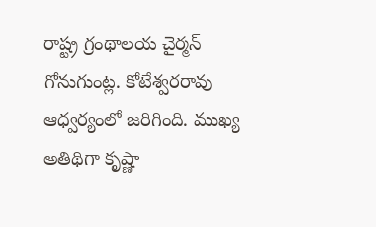రాష్ట్ర గ్రంథాలయ చైర్మన్  గోనుగుంట్ల. కోటేశ్వరరావు ఆధ్వర్యంలో జరిగింది. ముఖ్య అతిథిగా కృష్ణా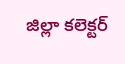జిల్లా కలెక్టర్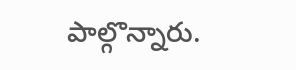పాల్గొన్నారు.